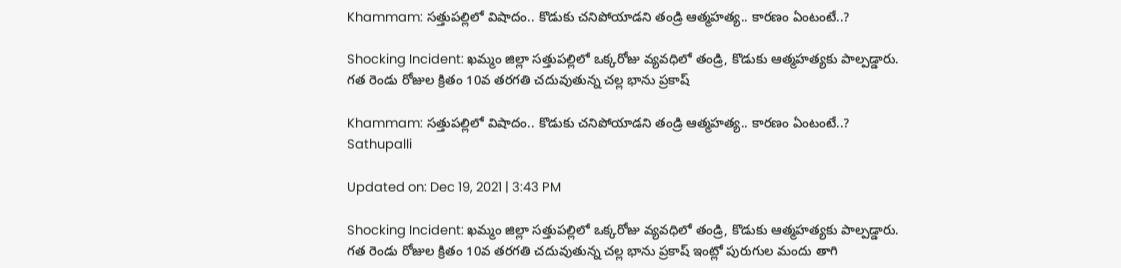Khammam: సత్తుపల్లిలో విషాదం.. కొడుకు చనిపోయాడని తండ్రి ఆత్మహత్య.. కారణం ఏంటంటే..?

Shocking Incident: ఖమ్మం జిల్లా సత్తుపల్లిలో ఒక్కరోజు వ్యవధిలో తండ్రి, కొడుకు ఆత్మహత్యకు పాల్పడ్డారు. గత రెండు రోజుల క్రితం 10వ తరగతి చదువుతున్న చల్ల భాను ప్రకాష్

Khammam: సత్తుపల్లిలో విషాదం.. కొడుకు చనిపోయాడని తండ్రి ఆత్మహత్య.. కారణం ఏంటంటే..?
Sathupalli

Updated on: Dec 19, 2021 | 3:43 PM

Shocking Incident: ఖమ్మం జిల్లా సత్తుపల్లిలో ఒక్కరోజు వ్యవధిలో తండ్రి, కొడుకు ఆత్మహత్యకు పాల్పడ్డారు. గత రెండు రోజుల క్రితం 10వ తరగతి చదువుతున్న చల్ల భాను ప్రకాష్ ఇంట్లో పురుగుల మందు తాగి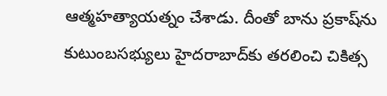ఆత్మహత్యాయత్నం చేశాడు. దీంతో బాను ప్రకాష్‌ను కుటుంబసభ్యులు హైదరాబాద్‌కు తరలించి చికిత్స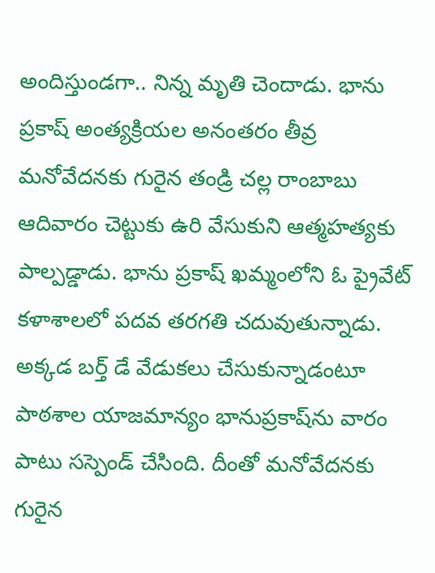అందిస్తుండగా.. నిన్న మృతి చెందాడు. భాను ప్రకాష్ అంత్యక్రియల అనంతరం తీవ్ర మనోవేదనకు గురైన తండ్రి చల్ల రాంబాబు ఆదివారం చెట్టుకు ఉరి వేసుకుని ఆత్మహత్యకు పాల్పడ్డాడు. భాను ప్రకాష్ ఖమ్మంలోని ఓ ప్రైవేట్ కళాశాలలో పదవ తరగతి చదువుతున్నాడు. అక్కడ బర్త్ డే వేడుకలు చేసుకున్నాడంటూ పాఠశాల యాజమాన్యం భానుప్రకాష్‌ను వారం పాటు సస్పెండ్ చేసింది. దీంతో మనోవేదనకు గురైన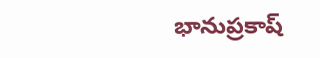భానుప్రకాష్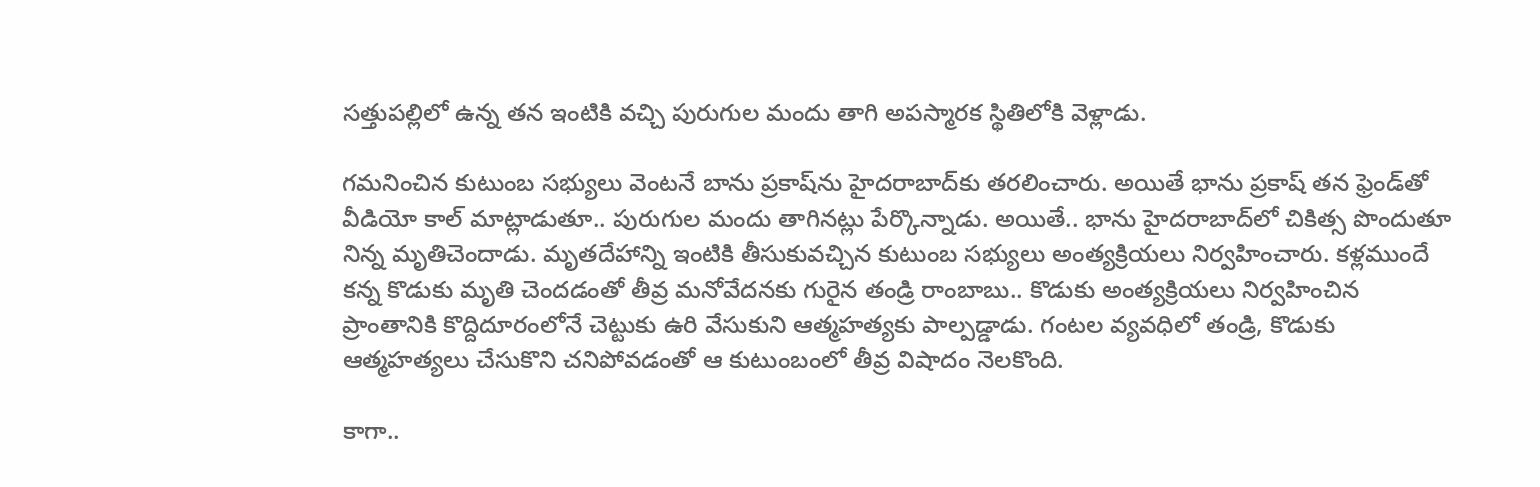సత్తుపల్లిలో ఉన్న తన ఇంటికి వచ్చి పురుగుల మందు తాగి అపస్మారక స్థితిలోకి వెళ్లాడు.

గమనించిన కుటుంబ సభ్యులు వెంటనే బాను ప్రకాష్‌ను హైదరాబాద్‌కు తరలించారు. అయితే భాను ప్రకాష్ తన ఫ్రెండ్‌తో వీడియో కాల్ మాట్లాడుతూ.. పురుగుల మందు తాగినట్లు పేర్కొన్నాడు. అయితే.. భాను హైదరాబాద్‌లో చికిత్స పొందుతూ నిన్న మృతిచెందాడు. మృతదేహాన్ని ఇంటికి తీసుకువచ్చిన కుటుంబ సభ్యులు అంత్యక్రియలు నిర్వహించారు. కళ్లముందే కన్న కొడుకు మృతి చెందడంతో తీవ్ర మనోవేదనకు గురైన తండ్రి రాంబాబు.. కొడుకు అంత్యక్రియలు నిర్వహించిన ప్రాంతానికి కొద్దిదూరంలోనే చెట్టుకు ఉరి వేసుకుని ఆత్మహత్యకు పాల్పడ్డాడు. గంటల వ్యవధిలో తండ్రి, కొడుకు ఆత్మహత్యలు చేసుకొని చనిపోవడంతో ఆ కుటుంబంలో తీవ్ర విషాదం నెలకొంది.

కాగా..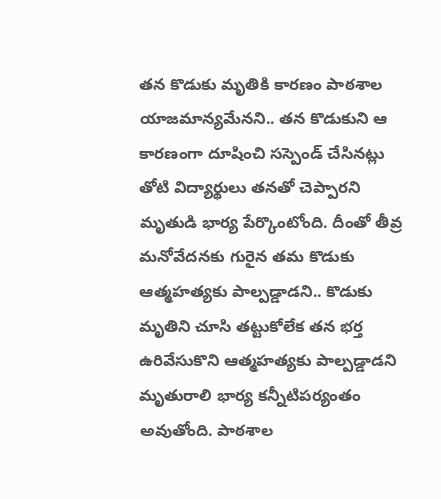తన కొడుకు మృతికి కారణం పాఠశాల యాజమాన్యమేనని.. తన కొడుకుని ఆ కారణంగా దూషించి సస్పెండ్ చేసినట్లు తోటి విద్యార్థులు తనతో చెప్పారని మృతుడి భార్య పేర్కొంటోంది. దీంతో తీవ్ర మనోవేదనకు గురైన తమ కొడుకు ఆత్మహత్యకు పాల్పడ్డాడని.. కొడుకు మృతిని చూసి తట్టుకోలేక తన భర్త ఉరివేసుకొని ఆత్మహత్యకు పాల్పడ్డాడని మృతురాలి భార్య కన్నీటిపర్యంతం అవుతోంది. పాఠశాల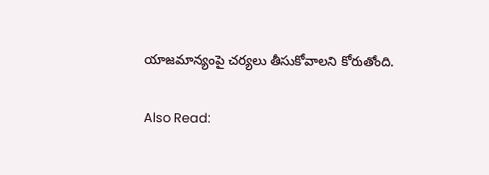యాజమాన్యంపై చర్యలు తీసుకోవాలని కోరుతోంది.

Also Read: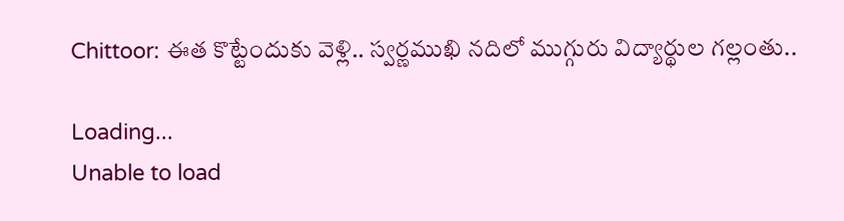Chittoor: ఈత కొట్టేందుకు వెళ్లి.. స్వర్ణముఖి నదిలో ముగ్గురు విద్యార్థుల గల్లంతు..

Loading...
Unable to load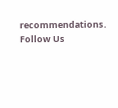recommendations.
Follow Us